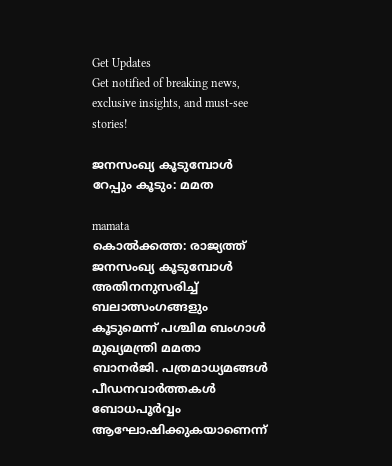Get Updates
Get notified of breaking news, exclusive insights, and must-see stories!

ജനസംഖ്യ കൂടുമ്പോള്‍ റേപ്പും കൂടും: മമത

mamata
കൊല്‍ക്കത്ത: രാജ്യത്ത് ജനസംഖ്യ കൂടുമ്പോള്‍ അതിനനുസരിച്ച് ബലാത്സംഗങ്ങളും കൂടുമെന്ന് പശ്ചിമ ബംഗാള്‍ മുഖ്യമന്ത്രി മമതാ ബാനര്‍ജി. പത്രമാധ്യമങ്ങള്‍ പീഡനവാര്‍ത്തകള്‍ ബോധപൂര്‍വ്വം ആഘോഷിക്കുകയാണെന്ന്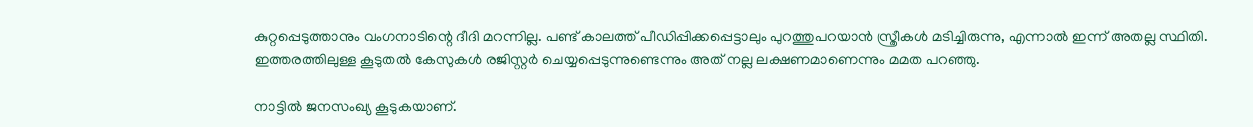കുറ്റപ്പെടുത്താനും വംഗനാടിന്റെ ദീദി മറന്നില്ല. പണ്ട് കാലത്ത് പീഡിപ്പിക്കപ്പെട്ടാലും പുറത്തുപറയാന്‍ സ്ത്രീകള്‍ മടിച്ചിരുന്നു, എന്നാല്‍ ഇന്ന് അതല്ല സ്ഥിതി. ഇത്തരത്തിലുള്ള കൂടുതല്‍ കേസുകള്‍ രജിസ്റ്റര്‍ ചെയ്യപ്പെടുന്നുണ്ടെന്നും അത് നല്ല ലക്ഷണമാണെന്നും മമത പറഞ്ഞു.

നാട്ടില്‍ ജനസംഖ്യ കൂടുകയാണ്.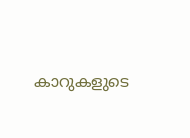കാറുകളുടെ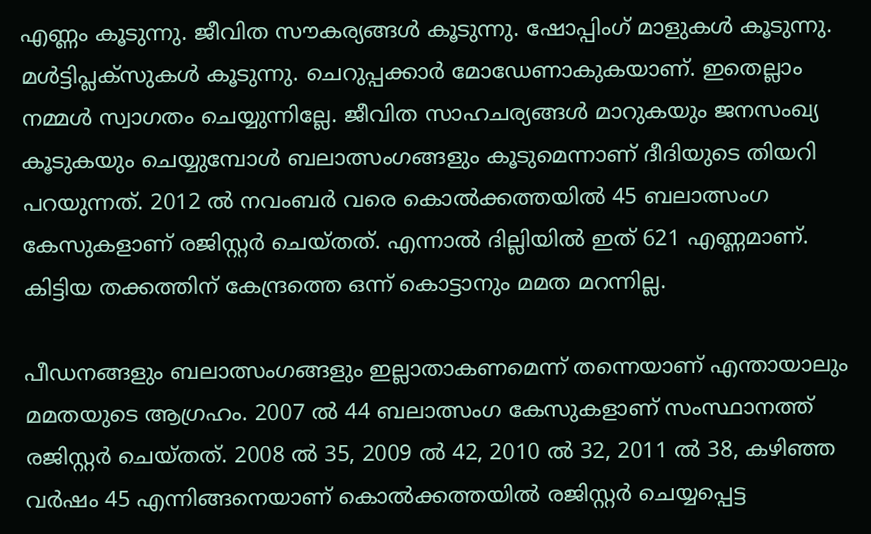എണ്ണം കൂടുന്നു. ജീവിത സൗകര്യങ്ങള്‍ കൂടുന്നു. ഷോപ്പിംഗ് മാളുകള്‍ കൂടുന്നു. മള്‍ട്ടിപ്ലക്‌സുകള്‍ കൂടുന്നു. ചെറുപ്പക്കാര്‍ മോഡേണാകുകയാണ്. ഇതെല്ലാം നമ്മള്‍ സ്വാഗതം ചെയ്യുന്നില്ലേ. ജീവിത സാഹചര്യങ്ങള്‍ മാറുകയും ജനസംഖ്യ കൂടുകയും ചെയ്യുമ്പോള്‍ ബലാത്സംഗങ്ങളും കൂടുമെന്നാണ് ദീദിയുടെ തിയറി പറയുന്നത്. 2012 ല്‍ നവംബര്‍ വരെ കൊല്‍ക്കത്തയില്‍ 45 ബലാത്സംഗ കേസുകളാണ് രജിസ്റ്റര്‍ ചെയ്തത്. എന്നാല്‍ ദില്ലിയില്‍ ഇത് 621 എണ്ണമാണ്. കിട്ടിയ തക്കത്തിന് കേന്ദ്രത്തെ ഒന്ന് കൊട്ടാനും മമത മറന്നില്ല.

പീഡനങ്ങളും ബലാത്സംഗങ്ങളും ഇല്ലാതാകണമെന്ന് തന്നെയാണ് എന്തായാലും മമതയുടെ ആഗ്രഹം. 2007 ല്‍ 44 ബലാത്സംഗ കേസുകളാണ് സംസ്ഥാനത്ത് രജിസ്റ്റര്‍ ചെയ്തത്. 2008 ല്‍ 35, 2009 ല്‍ 42, 2010 ല്‍ 32, 2011 ല്‍ 38, കഴിഞ്ഞ വര്‍ഷം 45 എന്നിങ്ങനെയാണ് കൊല്‍ക്കത്തയില്‍ രജിസ്റ്റര്‍ ചെയ്യപ്പെട്ട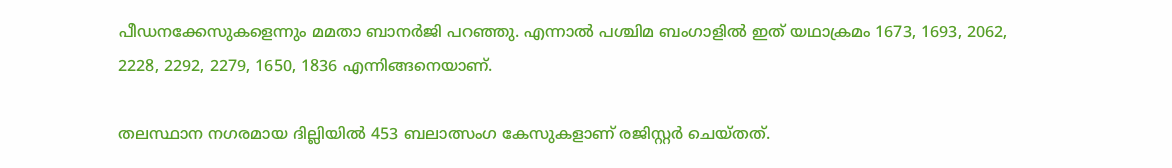പീഡനക്കേസുകളെന്നും മമതാ ബാനര്‍ജി പറഞ്ഞു. എന്നാല്‍ പശ്ചിമ ബംഗാളില്‍ ഇത് യഥാക്രമം 1673, 1693, 2062, 2228, 2292, 2279, 1650, 1836 എന്നിങ്ങനെയാണ്.

തലസ്ഥാന നഗരമായ ദില്ലിയില്‍ 453 ബലാത്സംഗ കേസുകളാണ് രജിസ്റ്റര്‍ ചെയ്തത്.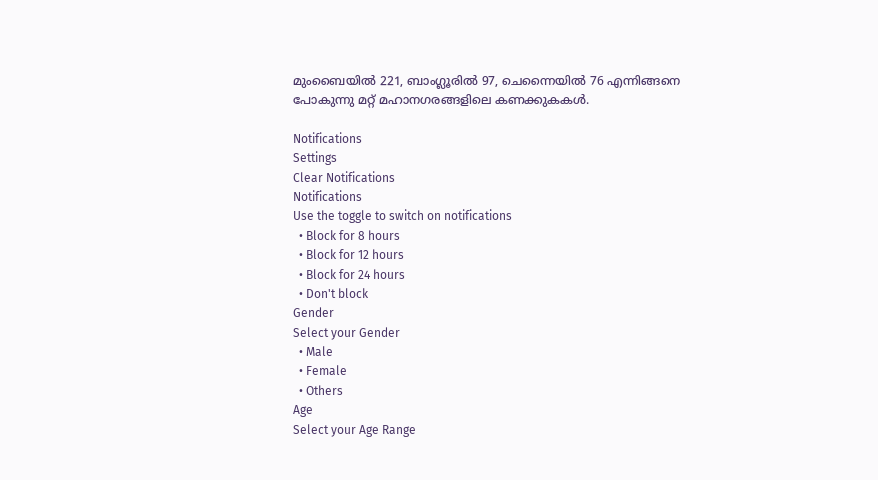മുംബൈയില്‍ 221, ബാംഗ്ലൂരില്‍ 97, ചെന്നൈയില്‍ 76 എന്നിങ്ങനെ പോകുന്നു മറ്റ് മഹാനഗരങ്ങളിലെ കണക്കുകകള്‍.

Notifications
Settings
Clear Notifications
Notifications
Use the toggle to switch on notifications
  • Block for 8 hours
  • Block for 12 hours
  • Block for 24 hours
  • Don't block
Gender
Select your Gender
  • Male
  • Female
  • Others
Age
Select your Age Range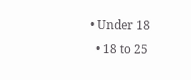• Under 18
  • 18 to 25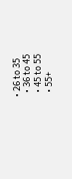• 26 to 35
  • 36 to 45
  • 45 to 55
  • 55+